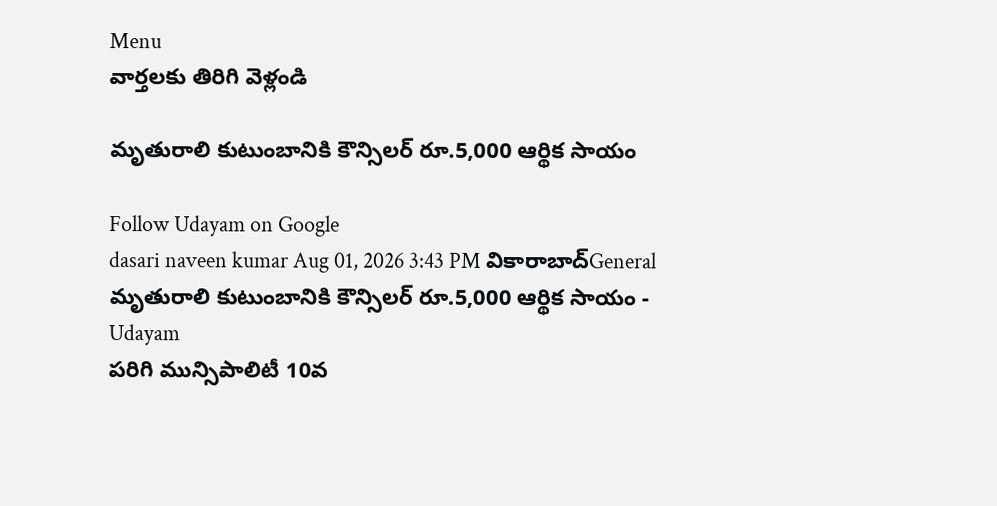Menu
వార్తలకు తిరిగి వెళ్లండి

మృతురాలి కుటుంబానికి కౌన్సిలర్ రూ.5,000 ఆర్థిక సాయం

Follow Udayam on Google
dasari naveen kumar Aug 01, 2026 3:43 PM వికారాబాద్General
మృతురాలి కుటుంబానికి కౌన్సిలర్ రూ.5,000 ఆర్థిక సాయం - Udayam
పరిగి మున్సిపాలిటీ 10వ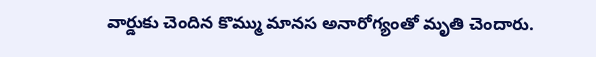వార్డుకు చెందిన కొమ్ము మానస అనారోగ్యంతో మృతి చెందారు.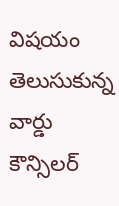విషయం తెలుసుకున్న వార్డు కౌన్సిలర్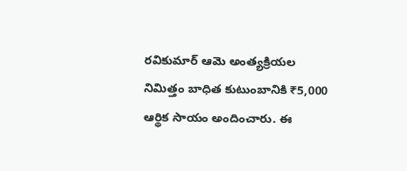రవికుమార్ ఆమె అంత్యక్రియల నిమిత్తం బాధిత కుటుంబానికి ₹5,000 ఆర్థిక సాయం అందించారు. ఈ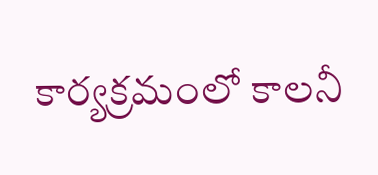కార్యక్రమంలో కాలనీ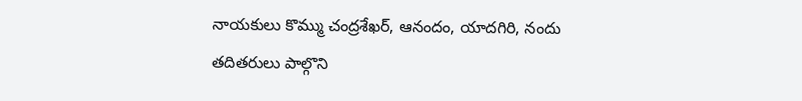నాయకులు కొమ్ము చంద్రశేఖర్, ఆనందం, యాదగిరి, నందు తదితరులు పాల్గొని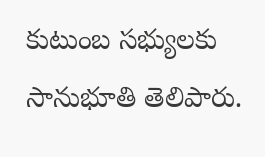కుటుంబ సభ్యులకు సానుభూతి తెలిపారు.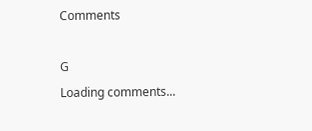Comments

G
Loading comments...